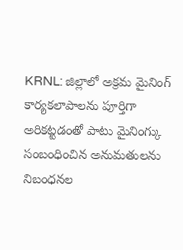KRNL: జిల్లాలో అక్రమ మైనింగ్ కార్యకలాపాలను పూర్తిగా అరికట్టడంతో పాటు మైనింగ్కు సంబంధించిన అనుమతులను నిబంధనల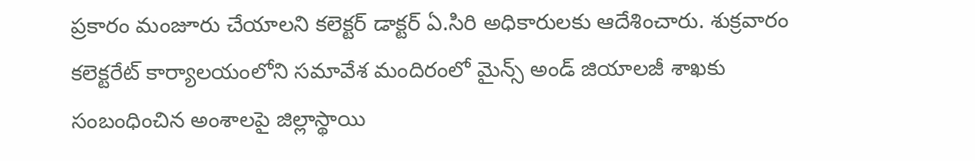ప్రకారం మంజూరు చేయాలని కలెక్టర్ డాక్టర్ ఏ.సిరి అధికారులకు ఆదేశించారు. శుక్రవారం కలెక్టరేట్ కార్యాలయంలోని సమావేశ మందిరంలో మైన్స్ అండ్ జియాలజీ శాఖకు సంబంధించిన అంశాలపై జిల్లాస్థాయి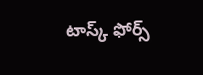టాస్క్ ఫోర్స్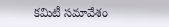కమిటీ సమావేశం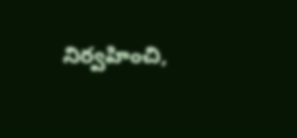నిర్వహించి,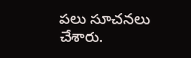పలు సూచనలు చేశారు.